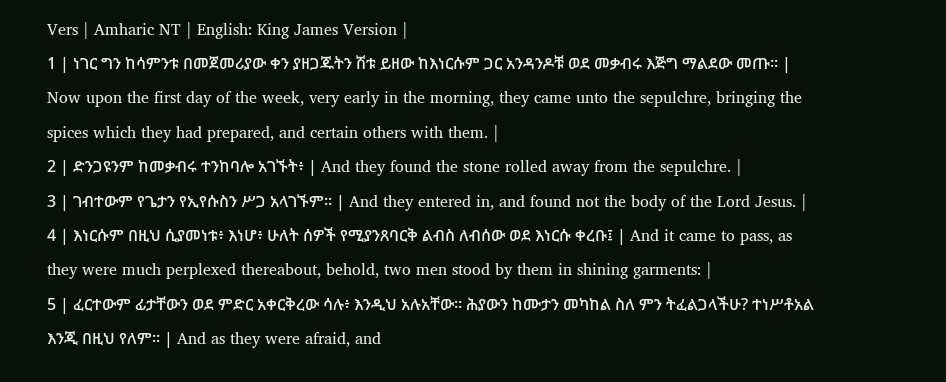Vers | Amharic NT | English: King James Version |
1 | ነገር ግን ከሳምንቱ በመጀመሪያው ቀን ያዘጋጁትን ሽቱ ይዘው ከእነርሱም ጋር አንዳንዶቹ ወደ መቃብሩ እጅግ ማልደው መጡ። | Now upon the first day of the week, very early in the morning, they came unto the sepulchre, bringing the spices which they had prepared, and certain others with them. |
2 | ድንጋዩንም ከመቃብሩ ተንከባሎ አገኙት፥ | And they found the stone rolled away from the sepulchre. |
3 | ገብተውም የጌታን የኢየሱስን ሥጋ አላገኙም። | And they entered in, and found not the body of the Lord Jesus. |
4 | እነርሱም በዚህ ሲያመነቱ፥ እነሆ፥ ሁለት ሰዎች የሚያንጸባርቅ ልብስ ለብሰው ወደ እነርሱ ቀረቡ፤ | And it came to pass, as they were much perplexed thereabout, behold, two men stood by them in shining garments: |
5 | ፈርተውም ፊታቸውን ወደ ምድር አቀርቅረው ሳሉ፥ እንዲህ አሉአቸው። ሕያውን ከሙታን መካከል ስለ ምን ትፈልጋላችሁ? ተነሥቶአል እንጂ በዚህ የለም። | And as they were afraid, and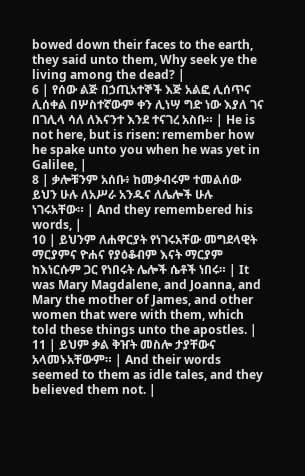bowed down their faces to the earth, they said unto them, Why seek ye the living among the dead? |
6 | የሰው ልጅ በኃጢአተኞች እጅ አልፎ ሊሰጥና ሊሰቀል በሦስተኛውም ቀን ሊነሣ ግድ ነው እያለ ገና በገሊላ ሳለ ለእናንተ እንደ ተናገረ አስቡ። | He is not here, but is risen: remember how he spake unto you when he was yet in Galilee, |
8 | ቃሎቹንም አሰቡ፥ ከመቃብሩም ተመልሰው ይህን ሁሉ ለአሥራ አንዱና ለሌሎች ሁሉ ነገሩአቸው። | And they remembered his words, |
10 | ይህንም ለሐዋርያት የነገሩአቸው መግደላዊት ማርያምና ዮሐና የያዕቆብም እናት ማርያም ከእነርሱም ጋር የነበሩት ሌሎች ሴቶች ነበሩ። | It was Mary Magdalene, and Joanna, and Mary the mother of James, and other women that were with them, which told these things unto the apostles. |
11 | ይህም ቃል ቅዠት መስሎ ታያቸውና አላመኑአቸውም። | And their words seemed to them as idle tales, and they believed them not. |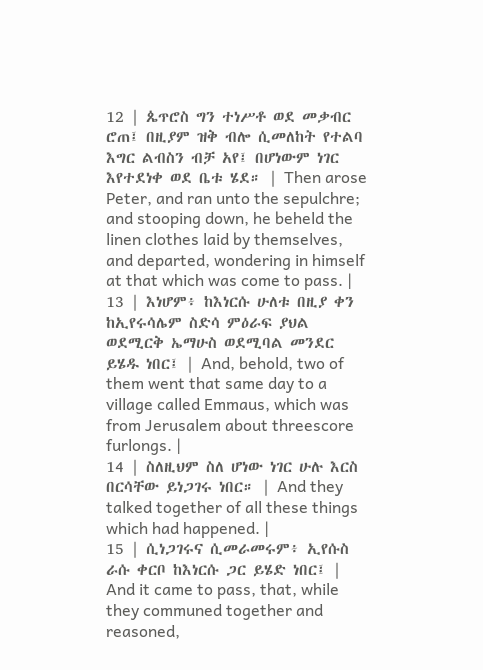12 | ጴጥሮስ ግን ተነሥቶ ወደ መቃብር ሮጠ፤ በዚያም ዝቅ ብሎ ሲመለከት የተልባ እግር ልብስን ብቻ አየ፤ በሆነውም ነገር እየተደነቀ ወደ ቤቱ ሄደ። | Then arose Peter, and ran unto the sepulchre; and stooping down, he beheld the linen clothes laid by themselves, and departed, wondering in himself at that which was come to pass. |
13 | እነሆም፥ ከእነርሱ ሁለቱ በዚያ ቀን ከኢየሩሳሌም ስድሳ ምዕራፍ ያህል ወደሚርቅ ኤማሁስ ወደሚባል መንደር ይሄዱ ነበር፤ | And, behold, two of them went that same day to a village called Emmaus, which was from Jerusalem about threescore furlongs. |
14 | ስለዚህም ስለ ሆነው ነገር ሁሉ እርስ በርሳቸው ይነጋገሩ ነበር። | And they talked together of all these things which had happened. |
15 | ሲነጋገሩና ሲመራመሩም፥ ኢየሱስ ራሱ ቀርቦ ከእነርሱ ጋር ይሄድ ነበር፤ | And it came to pass, that, while they communed together and reasoned,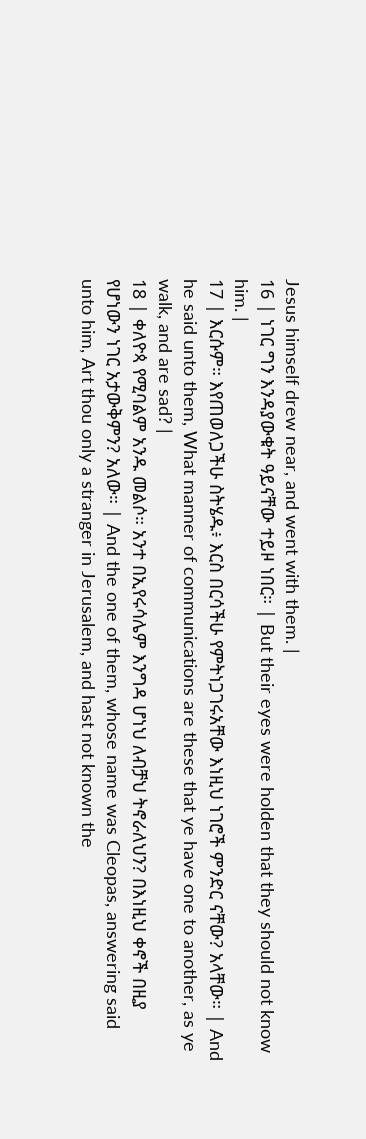Jesus himself drew near, and went with them. |
16 | ነገር ግን እንዳያውቁት ዓይናቸው ተይዞ ነበር። | But their eyes were holden that they should not know him. |
17 | እርሱም። እየጠወለጋችሁ ስትሄዱ፥ እርስ በርሳችሁ የምትነጋገሩአቸው እነዚህ ነገሮች ምንድር ናቸው? አላቸው። | And he said unto them, What manner of communications are these that ye have one to another, as ye walk, and are sad? |
18 | ቀለዮጳ የሚባልም አንዱ መልሶ። አንተ በኢየሩሳሌም እንግዳ ሆነህ ለብቻህ ትኖራለህን? በእነዚህ ቀኖች በዚያ የሆነውን ነገር አታውቅምን? አለው። | And the one of them, whose name was Cleopas, answering said unto him, Art thou only a stranger in Jerusalem, and hast not known the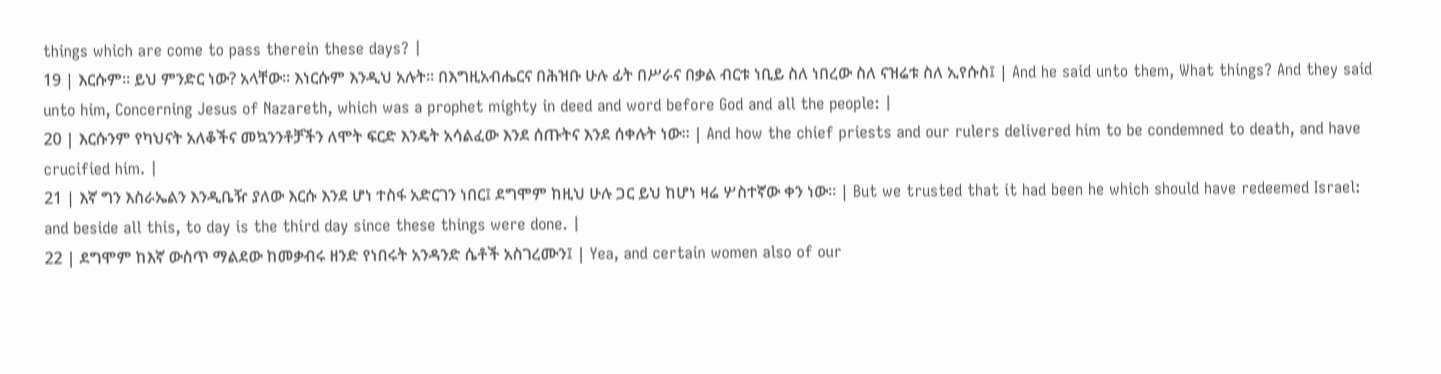things which are come to pass therein these days? |
19 | እርሱም። ይህ ምንድር ነው? አላቸው። እነርሱም እንዲህ አሉት። በእግዚአብሔርና በሕዝቡ ሁሉ ፊት በሥራና በቃል ብርቱ ነቢይ ስለ ነበረው ስለ ናዝሬቱ ስለ ኢየሱስ፤ | And he said unto them, What things? And they said unto him, Concerning Jesus of Nazareth, which was a prophet mighty in deed and word before God and all the people: |
20 | እርሱንም የካህናት አለቆችና መኳንንቶቻችን ለሞት ፍርድ እንዴት አሳልፈው እንደ ሰጡትና እንደ ሰቀሉት ነው። | And how the chief priests and our rulers delivered him to be condemned to death, and have crucified him. |
21 | እኛ ግን እስራኤልን እንዲቤዥ ያለው እርሱ እንደ ሆነ ተስፋ አድርገን ነበር፤ ደግሞም ከዚህ ሁሉ ጋር ይህ ከሆነ ዛሬ ሦስተኛው ቀን ነው። | But we trusted that it had been he which should have redeemed Israel: and beside all this, to day is the third day since these things were done. |
22 | ደግሞም ከእኛ ውስጥ ማልደው ከመቃብሩ ዘንድ የነበሩት አንዳንድ ሴቶች አስገረሙን፤ | Yea, and certain women also of our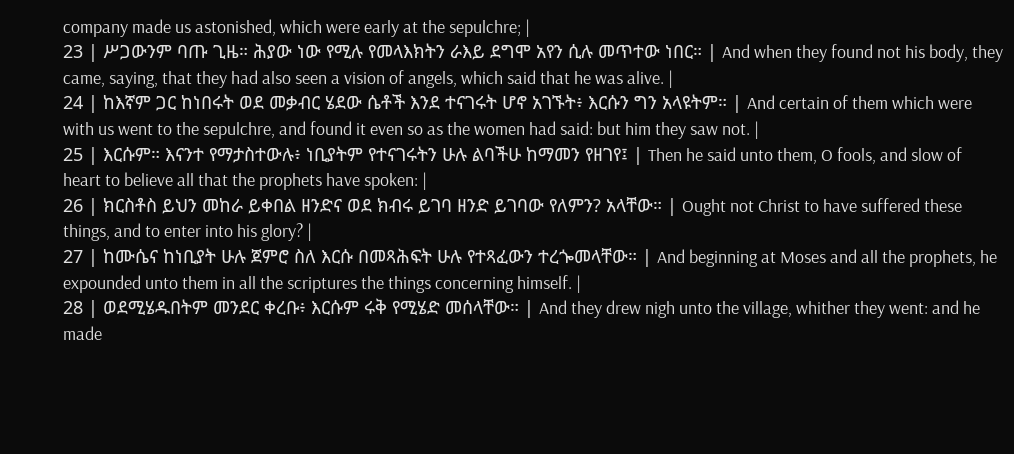company made us astonished, which were early at the sepulchre; |
23 | ሥጋውንም ባጡ ጊዜ። ሕያው ነው የሚሉ የመላእክትን ራእይ ደግሞ አየን ሲሉ መጥተው ነበር። | And when they found not his body, they came, saying, that they had also seen a vision of angels, which said that he was alive. |
24 | ከእኛም ጋር ከነበሩት ወደ መቃብር ሄደው ሴቶች እንደ ተናገሩት ሆኖ አገኙት፥ እርሱን ግን አላዩትም። | And certain of them which were with us went to the sepulchre, and found it even so as the women had said: but him they saw not. |
25 | እርሱም። እናንተ የማታስተውሉ፥ ነቢያትም የተናገሩትን ሁሉ ልባችሁ ከማመን የዘገየ፤ | Then he said unto them, O fools, and slow of heart to believe all that the prophets have spoken: |
26 | ክርስቶስ ይህን መከራ ይቀበል ዘንድና ወደ ክብሩ ይገባ ዘንድ ይገባው የለምን? አላቸው። | Ought not Christ to have suffered these things, and to enter into his glory? |
27 | ከሙሴና ከነቢያት ሁሉ ጀምሮ ስለ እርሱ በመጻሕፍት ሁሉ የተጻፈውን ተረጐመላቸው። | And beginning at Moses and all the prophets, he expounded unto them in all the scriptures the things concerning himself. |
28 | ወደሚሄዱበትም መንደር ቀረቡ፥ እርሱም ሩቅ የሚሄድ መሰላቸው። | And they drew nigh unto the village, whither they went: and he made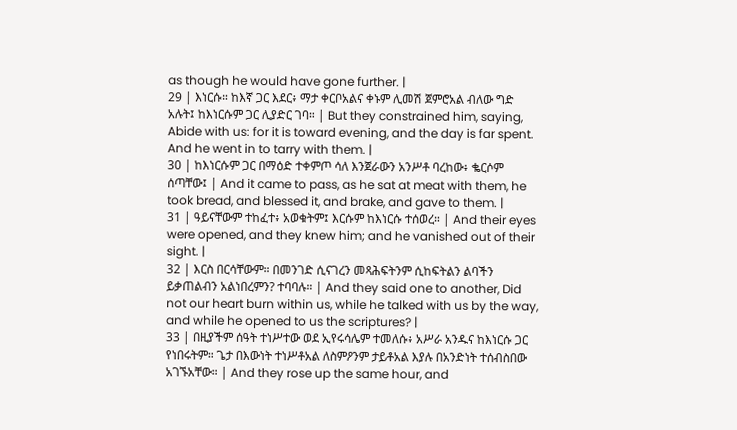as though he would have gone further. |
29 | እነርሱ። ከእኛ ጋር እደር፥ ማታ ቀርቦአልና ቀኑም ሊመሽ ጀምሮአል ብለው ግድ አሉት፤ ከእነርሱም ጋር ሊያድር ገባ። | But they constrained him, saying, Abide with us: for it is toward evening, and the day is far spent. And he went in to tarry with them. |
30 | ከእነርሱም ጋር በማዕድ ተቀምጦ ሳለ እንጀራውን አንሥቶ ባረከው፥ ቈርሶም ሰጣቸው፤ | And it came to pass, as he sat at meat with them, he took bread, and blessed it, and brake, and gave to them. |
31 | ዓይናቸውም ተከፈተ፥ አወቁትም፤ እርሱም ከእነርሱ ተሰወረ። | And their eyes were opened, and they knew him; and he vanished out of their sight. |
32 | እርስ በርሳቸውም። በመንገድ ሲናገረን መጻሕፍትንም ሲከፍትልን ልባችን ይቃጠልብን አልነበረምን? ተባባሉ። | And they said one to another, Did not our heart burn within us, while he talked with us by the way, and while he opened to us the scriptures? |
33 | በዚያችም ሰዓት ተነሥተው ወደ ኢየሩሳሌም ተመለሱ፥ አሥራ አንዱና ከእነርሱ ጋር የነበሩትም። ጌታ በእውነት ተነሥቶአል ለስምዖንም ታይቶአል እያሉ በአንድነት ተሰብስበው አገኙአቸው። | And they rose up the same hour, and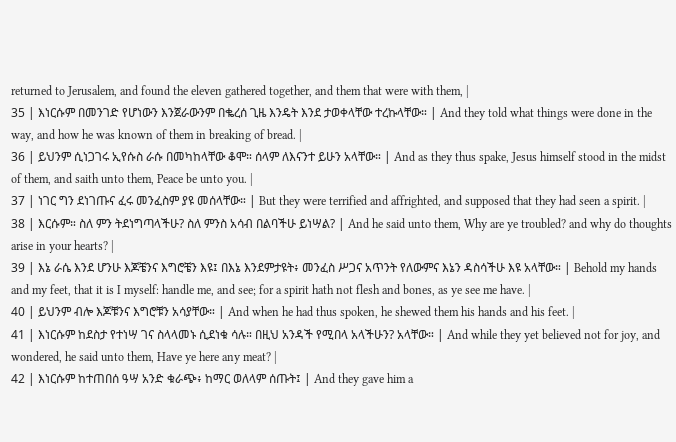returned to Jerusalem, and found the eleven gathered together, and them that were with them, |
35 | እነርሱም በመንገድ የሆነውን እንጀራውንም በቈረሰ ጊዜ እንዴት እንደ ታወቀላቸው ተረኩላቸው። | And they told what things were done in the way, and how he was known of them in breaking of bread. |
36 | ይህንም ሲነጋገሩ ኢየሱስ ራሱ በመካከላቸው ቆሞ። ሰላም ለእናንተ ይሁን አላቸው። | And as they thus spake, Jesus himself stood in the midst of them, and saith unto them, Peace be unto you. |
37 | ነገር ግን ደነገጡና ፈሩ መንፈስም ያዩ መሰላቸው። | But they were terrified and affrighted, and supposed that they had seen a spirit. |
38 | እርሱም። ስለ ምን ትደነግጣላችሁ? ስለ ምንስ አሳብ በልባችሁ ይነሣል? | And he said unto them, Why are ye troubled? and why do thoughts arise in your hearts? |
39 | እኔ ራሴ እንደ ሆንሁ እጆቼንና እግሮቼን እዩ፤ በእኔ እንደምታዩት፥ መንፈስ ሥጋና አጥንት የለውምና እኔን ዳስሳችሁ እዩ አላቸው። | Behold my hands and my feet, that it is I myself: handle me, and see; for a spirit hath not flesh and bones, as ye see me have. |
40 | ይህንም ብሎ እጆቹንና እግሮቹን አሳያቸው። | And when he had thus spoken, he shewed them his hands and his feet. |
41 | እነርሱም ከደስታ የተነሣ ገና ስላላመኑ ሲደነቁ ሳሉ። በዚህ አንዳች የሚበላ አላችሁን? አላቸው። | And while they yet believed not for joy, and wondered, he said unto them, Have ye here any meat? |
42 | እነርሱም ከተጠበሰ ዓሣ አንድ ቁራጭ፥ ከማር ወለላም ሰጡት፤ | And they gave him a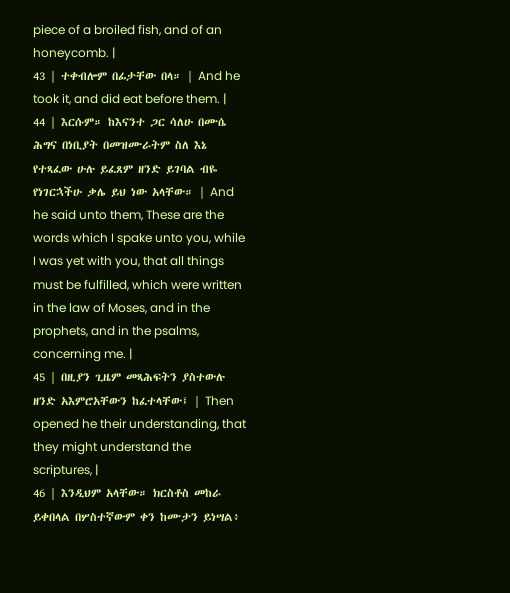piece of a broiled fish, and of an honeycomb. |
43 | ተቀብሎም በፊታቸው በላ። | And he took it, and did eat before them. |
44 | እርሱም። ከእናንተ ጋር ሳለሁ በሙሴ ሕግና በነቢያት በመዝሙራትም ስለ እኔ የተጻፈው ሁሉ ይፈጸም ዘንድ ይገባል ብዬ የነገርኋችሁ ቃሌ ይህ ነው አላቸው። | And he said unto them, These are the words which I spake unto you, while I was yet with you, that all things must be fulfilled, which were written in the law of Moses, and in the prophets, and in the psalms, concerning me. |
45 | በዚያን ጊዜም መጻሕፍትን ያስተውሉ ዘንድ አእምሮአቸውን ከፈተላቸው፤ | Then opened he their understanding, that they might understand the scriptures, |
46 | እንዲህም አላቸው። ክርስቶስ መከራ ይቀበላል በሦስተኛውም ቀን ከሙታን ይነሣል፥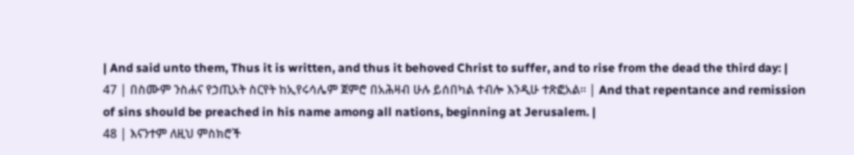| And said unto them, Thus it is written, and thus it behoved Christ to suffer, and to rise from the dead the third day: |
47 | በስሙም ንስሐና የኃጢአት ስርየት ከኢየሩሳሌም ጀምሮ በአሕዛብ ሁሉ ይሰበካል ተብሎ እንዲሁ ተጽፎአል። | And that repentance and remission of sins should be preached in his name among all nations, beginning at Jerusalem. |
48 | እናንተም ለዚህ ምስክሮች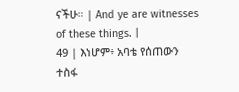ናችሁ። | And ye are witnesses of these things. |
49 | እነሆም፥ አባቴ የሰጠውን ተስፋ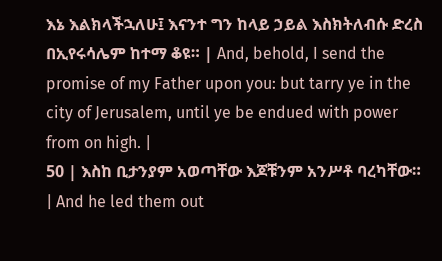እኔ እልክላችኋለሁ፤ እናንተ ግን ከላይ ኃይል እስክትለብሱ ድረስ በኢየሩሳሌም ከተማ ቆዩ። | And, behold, I send the promise of my Father upon you: but tarry ye in the city of Jerusalem, until ye be endued with power from on high. |
50 | እስከ ቢታንያም አወጣቸው እጆቹንም አንሥቶ ባረካቸው። | And he led them out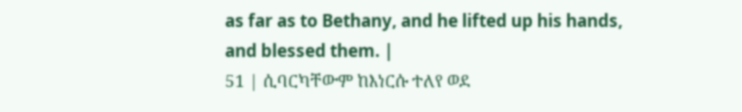as far as to Bethany, and he lifted up his hands, and blessed them. |
51 | ሲባርካቸውም ከእነርሱ ተለየ ወደ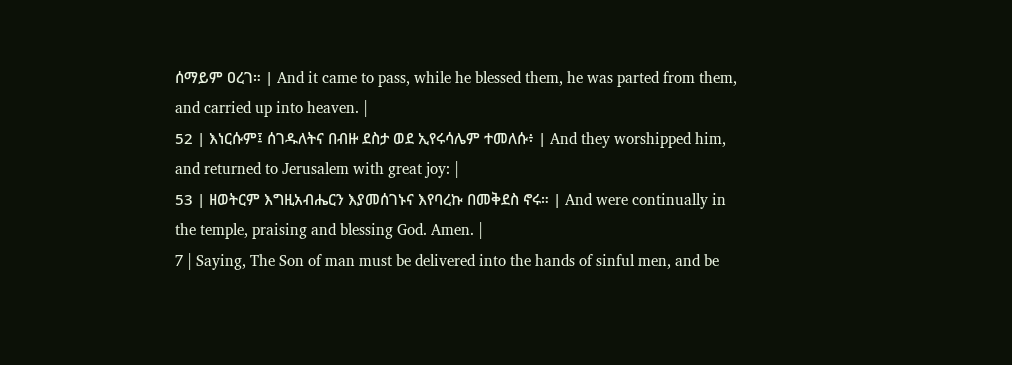ሰማይም ዐረገ። | And it came to pass, while he blessed them, he was parted from them, and carried up into heaven. |
52 | እነርሱም፤ ሰገዱለትና በብዙ ደስታ ወደ ኢየሩሳሌም ተመለሱ፥ | And they worshipped him, and returned to Jerusalem with great joy: |
53 | ዘወትርም እግዚአብሔርን እያመሰገኑና እየባረኩ በመቅደስ ኖሩ። | And were continually in the temple, praising and blessing God. Amen. |
7 | Saying, The Son of man must be delivered into the hands of sinful men, and be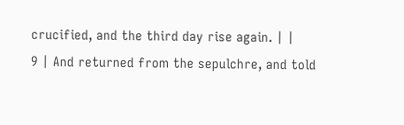crucified, and the third day rise again. | |
9 | And returned from the sepulchre, and told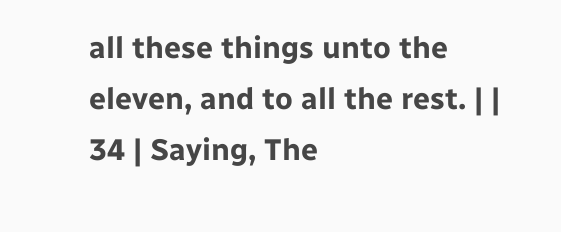all these things unto the eleven, and to all the rest. | |
34 | Saying, The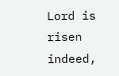Lord is risen indeed,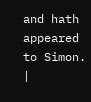and hath appeared to Simon. |